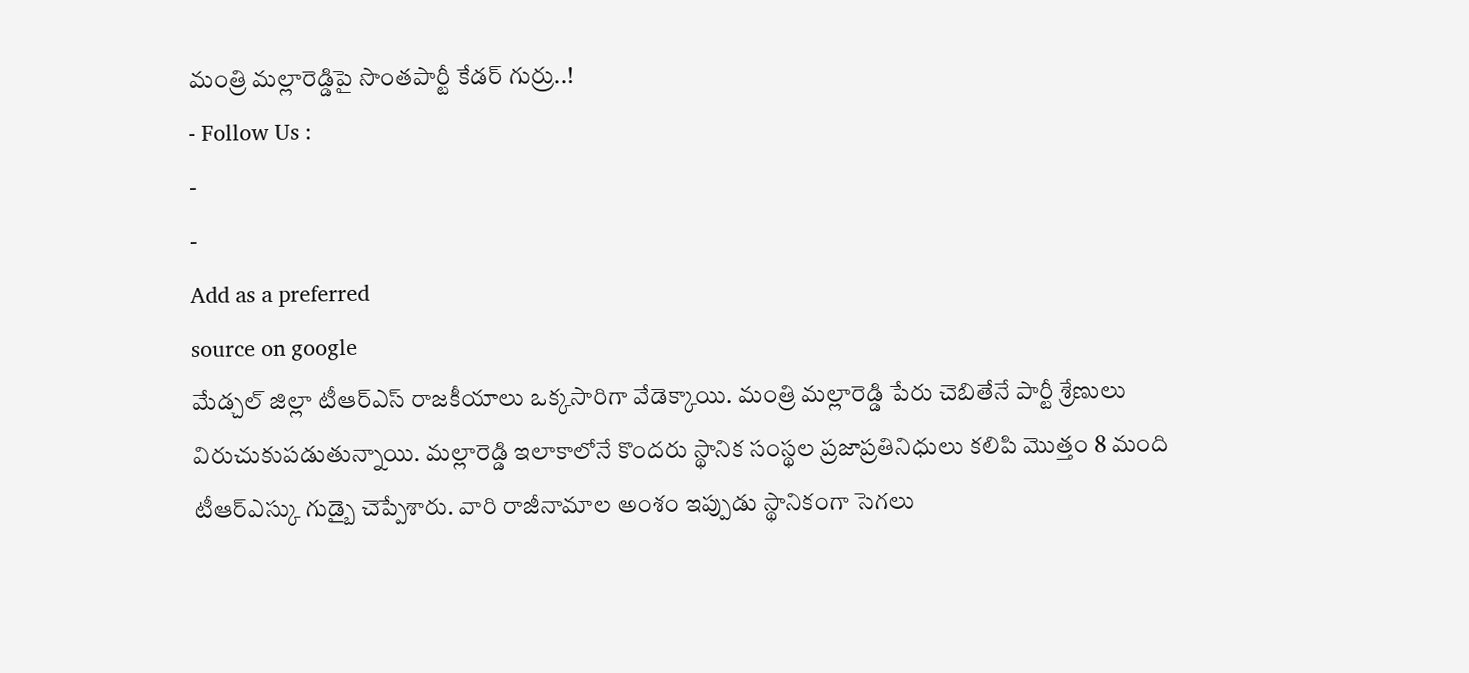మంత్రి మల్లారెడ్డిపై సొంతపార్టీ కేడర్ గుర్రు..!
- Follow Us :
-
-
Add as a preferred
source on google
మేడ్చల్ జిల్లా టీఆర్ఎస్ రాజకీయాలు ఒక్కసారిగా వేడెక్కాయి. మంత్రి మల్లారెడ్డి పేరు చెబితేనే పార్టీ శ్రేణులు విరుచుకుపడుతున్నాయి. మల్లారెడ్డి ఇలాకాలోనే కొందరు స్థానిక సంస్థల ప్రజాప్రతినిధులు కలిపి మొత్తం 8 మంది టీఆర్ఎస్కు గుడ్బై చెప్పేశారు. వారి రాజీనామాల అంశం ఇప్పుడు స్థానికంగా సెగలు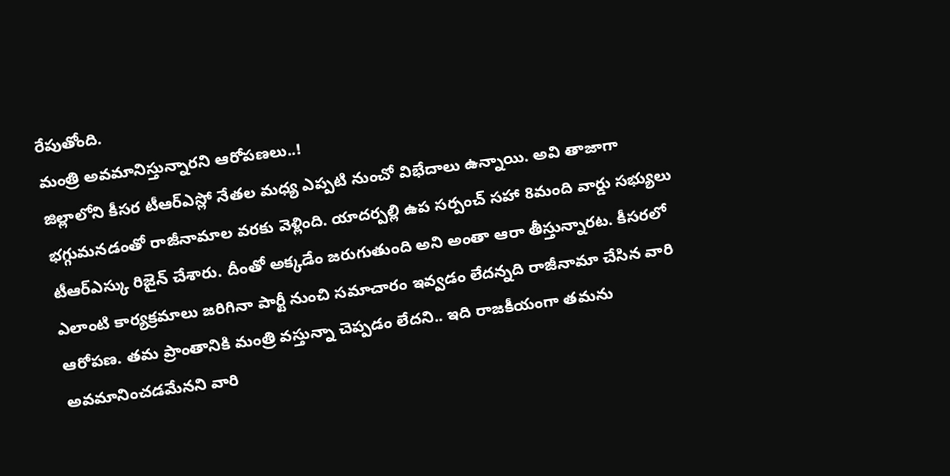రేపుతోంది.
మంత్రి అవమానిస్తున్నారని ఆరోపణలు..!
జిల్లాలోని కీసర టీఆర్ఎస్లో నేతల మధ్య ఎప్పటి నుంచో విభేదాలు ఉన్నాయి. అవి తాజాగా భగ్గుమనడంతో రాజీనామాల వరకు వెళ్లింది. యాదర్పల్లి ఉప సర్పంచ్ సహా 8మంది వార్డు సభ్యులు టీఆర్ఎస్కు రిజైన్ చేశారు. దీంతో అక్కడేం జరుగుతుంది అని అంతా ఆరా తీస్తున్నారట. కీసరలో ఎలాంటి కార్యక్రమాలు జరిగినా పార్టీ నుంచి సమాచారం ఇవ్వడం లేదన్నది రాజీనామా చేసిన వారి ఆరోపణ. తమ ప్రాంతానికి మంత్రి వస్తున్నా చెప్పడం లేదని.. ఇది రాజకీయంగా తమను అవమానించడమేనని వారి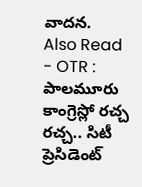వాదన.
Also Read
- OTR : పాలమూరు కాంగ్రెస్లో రచ్చ రచ్చ.. సిటీ ప్రెసిడెంట్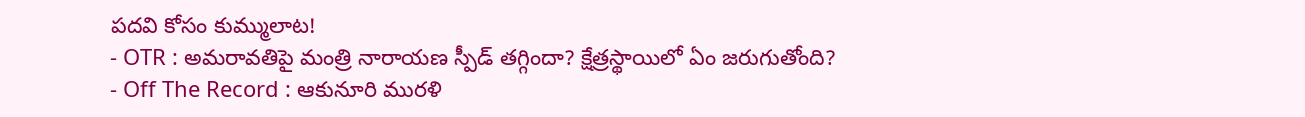పదవి కోసం కుమ్ములాట!
- OTR : అమరావతిపై మంత్రి నారాయణ స్పీడ్ తగ్గిందా? క్షేత్రస్థాయిలో ఏం జరుగుతోంది?
- Off The Record : ఆకునూరి మురళి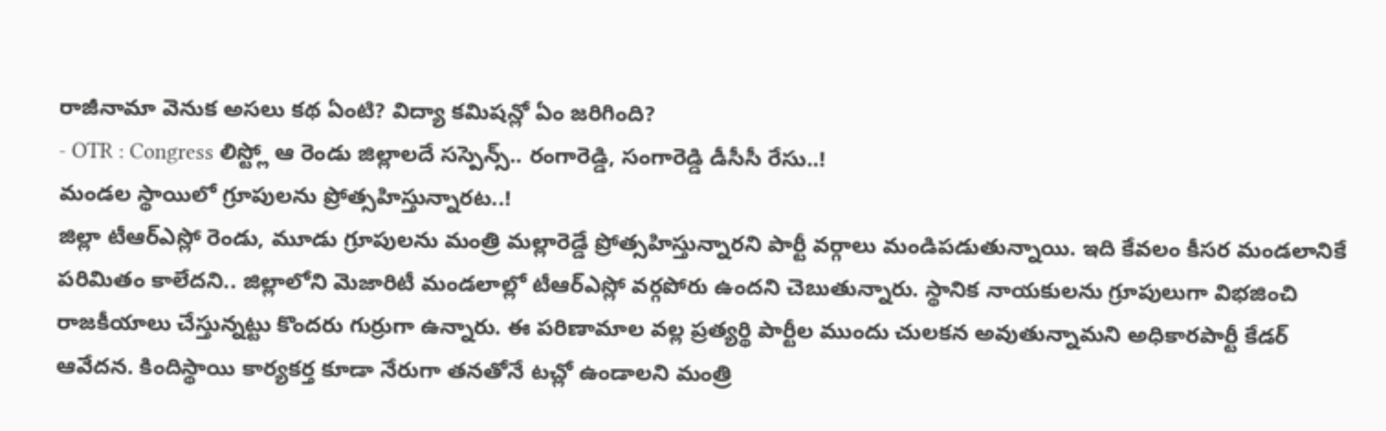రాజీనామా వెనుక అసలు కథ ఏంటి? విద్యా కమిషన్లో ఏం జరిగింది?
- OTR : Congress లిస్ట్లో ఆ రెండు జిల్లాలదే సస్పెన్స్.. రంగారెడ్డి, సంగారెడ్డి డీసీసీ రేసు..!
మండల స్థాయిలో గ్రూపులను ప్రోత్సహిస్తున్నారట..!
జిల్లా టీఆర్ఎస్లో రెండు, మూడు గ్రూపులను మంత్రి మల్లారెడ్డే ప్రోత్సహిస్తున్నారని పార్టీ వర్గాలు మండిపడుతున్నాయి. ఇది కేవలం కీసర మండలానికే పరిమితం కాలేదని.. జిల్లాలోని మెజారిటీ మండలాల్లో టీఆర్ఎస్లో వర్గపోరు ఉందని చెబుతున్నారు. స్థానిక నాయకులను గ్రూపులుగా విభజించి రాజకీయాలు చేస్తున్నట్టు కొందరు గుర్రుగా ఉన్నారు. ఈ పరిణామాల వల్ల ప్రత్యర్థి పార్టీల ముందు చులకన అవుతున్నామని అధికారపార్టీ కేడర్ ఆవేదన. కిందిస్థాయి కార్యకర్త కూడా నేరుగా తనతోనే టచ్లో ఉండాలని మంత్రి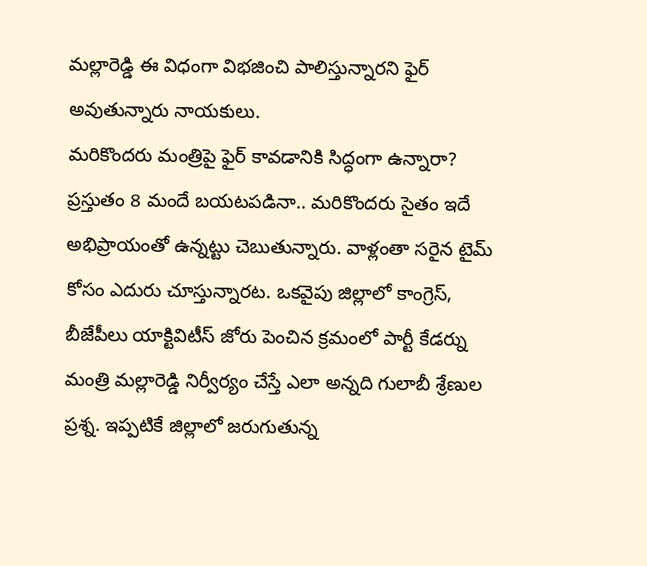మల్లారెడ్డి ఈ విధంగా విభజించి పాలిస్తున్నారని ఫైర్ అవుతున్నారు నాయకులు.
మరికొందరు మంత్రిపై ఫైర్ కావడానికి సిద్ధంగా ఉన్నారా?
ప్రస్తుతం 8 మందే బయటపడినా.. మరికొందరు సైతం ఇదే అభిప్రాయంతో ఉన్నట్టు చెబుతున్నారు. వాళ్లంతా సరైన టైమ్ కోసం ఎదురు చూస్తున్నారట. ఒకవైపు జిల్లాలో కాంగ్రెస్, బీజేపీలు యాక్టివిటీస్ జోరు పెంచిన క్రమంలో పార్టీ కేడర్ను మంత్రి మల్లారెడ్డి నిర్వీర్యం చేస్తే ఎలా అన్నది గులాబీ శ్రేణుల ప్రశ్న. ఇప్పటికే జిల్లాలో జరుగుతున్న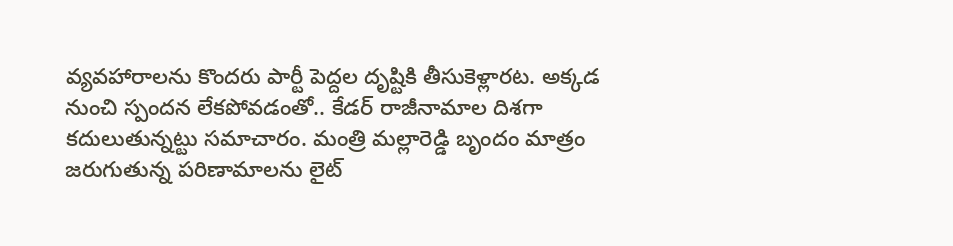వ్యవహారాలను కొందరు పార్టీ పెద్దల దృష్టికి తీసుకెళ్లారట. అక్కడ నుంచి స్పందన లేకపోవడంతో.. కేడర్ రాజీనామాల దిశగా కదులుతున్నట్టు సమాచారం. మంత్రి మల్లారెడ్డి బృందం మాత్రం జరుగుతున్న పరిణామాలను లైట్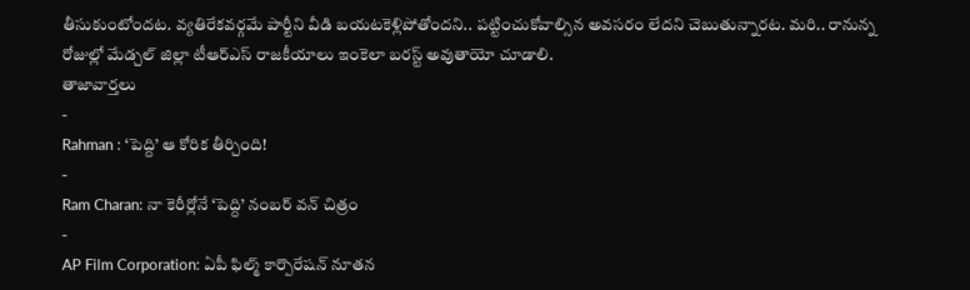తీసుకుంటోందట. వ్యతిరేకవర్గమే పార్టీని వీడి బయటకెళ్లిపోతోందని.. పట్టించుకోవాల్సిన అవసరం లేదని చెబుతున్నారట. మరి.. రానున్న రోజుల్లో మేడ్చల్ జిల్లా టీఆర్ఎస్ రాజకీయాలు ఇంకెలా బరస్ట్ అవుతాయో చూడాలి.
తాజావార్తలు
-
Rahman : ‘పెద్ది’ ఆ కోరిక తీర్చింది!
-
Ram Charan: నా కెరీర్లోనే ‘పెద్ది’ నంబర్ వన్ చిత్రం
-
AP Film Corporation: ఏపీ ఫిల్మ్ కార్పొరేషన్ నూతన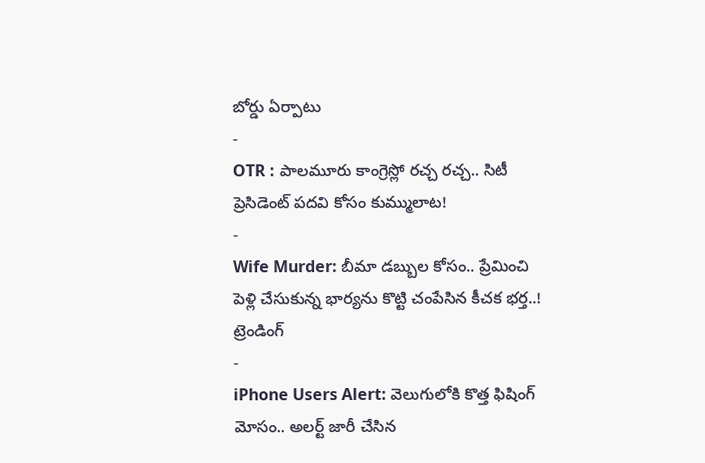బోర్డు ఏర్పాటు
-
OTR : పాలమూరు కాంగ్రెస్లో రచ్చ రచ్చ.. సిటీ ప్రెసిడెంట్ పదవి కోసం కుమ్ములాట!
-
Wife Murder: బీమా డబ్బుల కోసం.. ప్రేమించి పెళ్లి చేసుకున్న భార్యను కొట్టి చంపేసిన కీచక భర్త..!
ట్రెండింగ్
-
iPhone Users Alert: వెలుగులోకి కొత్త ఫిషింగ్ మోసం.. అలర్ట్ జారీ చేసిన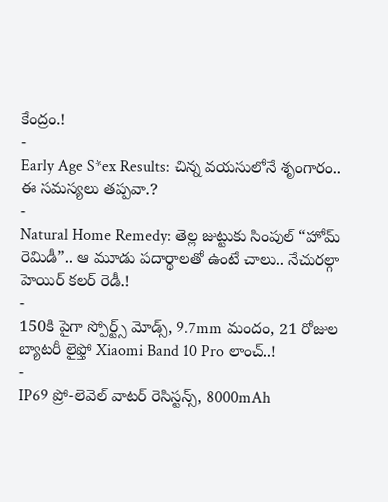కేంద్రం.!
-
Early Age S*ex Results: చిన్న వయసులోనే శృంగారం.. ఈ సమస్యలు తప్పవా.?
-
Natural Home Remedy: తెల్ల జుట్టుకు సింపుల్ “హోమ్ రెమిడీ”.. ఆ మూడు పదార్థాలతో ఉంటే చాలు.. నేచురల్గా హెయిర్ కలర్ రెడీ.!
-
150కి పైగా స్పోర్ట్స్ మోడ్స్, 9.7mm మందం, 21 రోజుల బ్యాటరీ లైఫ్తో Xiaomi Band 10 Pro లాంచ్..!
-
IP69 ప్రో-లెవెల్ వాటర్ రెసిస్టన్స్, 8000mAh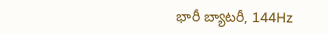భారీ బ్యాటరీ, 144Hz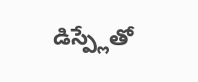డిస్ప్లేతో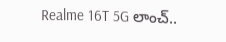Realme 16T 5G లాంచ్..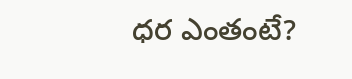ధర ఎంతంటే?